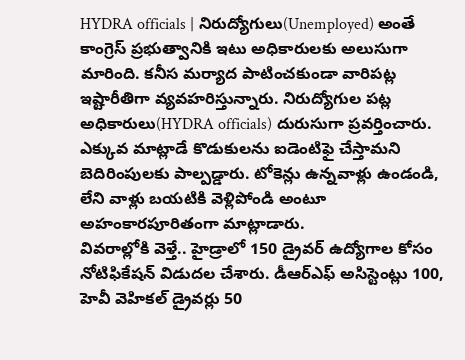HYDRA officials | నిరుద్యోగులు(Unemployed) అంతే కాంగ్రెస్ ప్రభుత్వానికి ఇటు అధికారులకు అలుసుగా మారింది. కనీస మర్యాద పాటించకుండా వారిపట్ల ఇష్టారీతిగా వ్యవహరిస్తున్నారు. నిరుద్యోగుల పట్ల అధికారులు(HYDRA officials) దురుసుగా ప్రవర్తించారు. ఎక్కువ మాట్లాడే కొడుకులను ఐడెంటిఫై చేస్తామని బెదిరింపులకు పాల్పడ్డారు. టోకెన్లు ఉన్నవాళ్లు ఉండండి, లేని వాళ్లు బయటికి వెళ్లిపోండి అంటూ అహంకారపూరితంగా మాట్లాడారు.
వివరాల్లోకి వెళ్తే.. హైడ్రాలో 150 డ్రైవర్ ఉద్యోగాల కోసం నోటిఫికేషన్ విడుదల చేశారు. డీఆర్ఎఫ్ అసిస్టెంట్లు 100, హెవీ వెహికల్ డ్రైవర్లు 50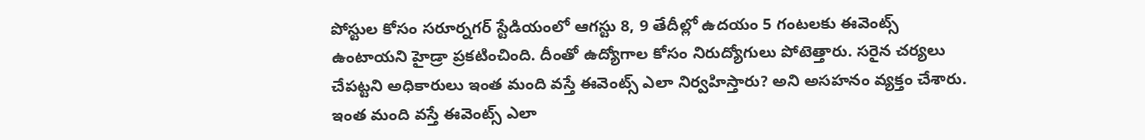పోస్టుల కోసం సరూర్నగర్ స్టేడియంలో ఆగస్టు 8, 9 తేదీల్లో ఉదయం 5 గంటలకు ఈవెంట్స్ ఉంటాయని హైడ్రా ప్రకటించింది. దీంతో ఉద్యోగాల కోసం నిరుద్యోగులు పోటెత్తారు. సరైన చర్యలు చేపట్టని అధికారులు ఇంత మంది వస్తే ఈవెంట్స్ ఎలా నిర్వహిస్తారు? అని అసహనం వ్యక్తం చేశారు.
ఇంత మంది వస్తే ఈవెంట్స్ ఎలా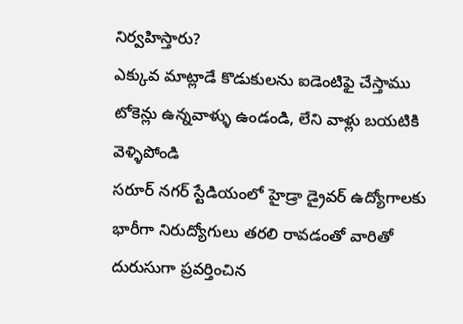నిర్వహిస్తారు?
ఎక్కువ మాట్లాడే కొడుకులను ఐడెంటిఫై చేస్తాము
టోకెన్లు ఉన్నవాళ్ళు ఉండండి, లేని వాళ్లు బయటికి వెళ్ళిపోండి
సరూర్ నగర్ స్టేడియంలో హైడ్రా డ్రైవర్ ఉద్యోగాలకు భారీగా నిరుద్యోగులు తరలి రావడంతో వారితో దురుసుగా ప్రవర్తించిన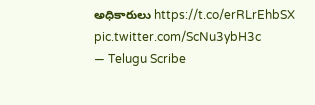అధికారులు https://t.co/erRLrEhbSX pic.twitter.com/ScNu3ybH3c
— Telugu Scribe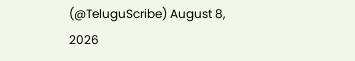(@TeluguScribe) August 8, 2026